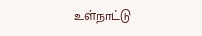உள்நாட்டு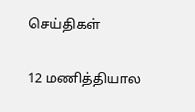செய்திகள்

12 மணித்தியால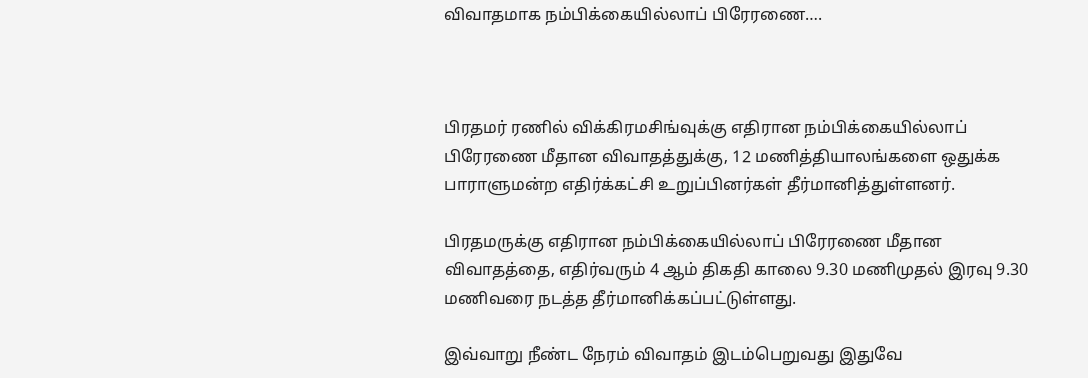விவாதமாக நம்பிக்கையில்லாப் பிரேரணை….



பிரதமர் ரணில் விக்கிரமசிங்வுக்கு எதிரான நம்பிக்கையில்லாப் பிரேரணை மீதான விவாதத்துக்கு, 12 மணித்தியாலங்களை ஒதுக்க பாராளுமன்ற எதிர்க்கட்சி உறுப்பினர்கள் தீர்மானித்துள்ளனர்.

பிரதமருக்கு எதிரான நம்பிக்கையில்லாப் பிரேரணை மீதான விவாதத்தை, எதிர்வரும் 4 ஆம் திகதி காலை 9.30 மணிமுதல் இரவு 9.30 மணிவரை நடத்த தீர்மானிக்கப்பட்டுள்ளது.

இவ்வாறு நீண்ட நேரம் விவாதம் இடம்பெறுவது இதுவே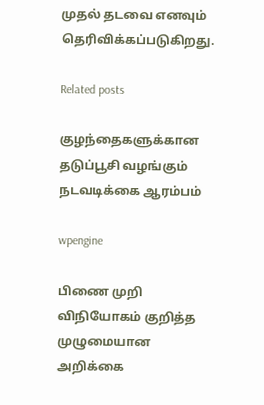முதல் தடவை எனவும் தெரிவிக்கப்படுகிறது.

Related posts

குழந்தைகளுக்கான தடுப்பூசி வழங்கும் நடவடிக்கை ஆரம்பம்

wpengine

பிணை முறி விநியோகம் குறித்த முழுமையான அறிக்கை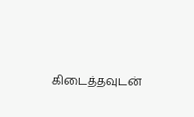கிடைத்தவுடன்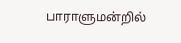பாராளுமன்றில்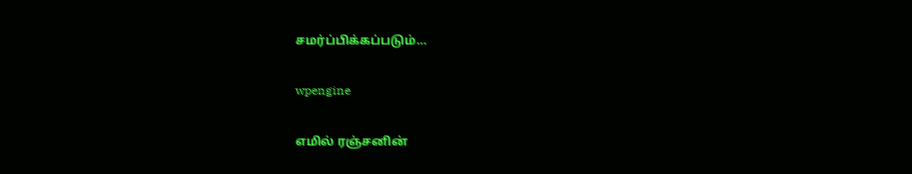சமர்ப்பிக்கப்படும்…

wpengine

எமில் ரஞ்சனின்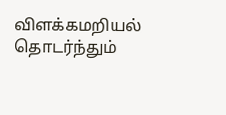விளக்கமறியல் தொடர்ந்தும்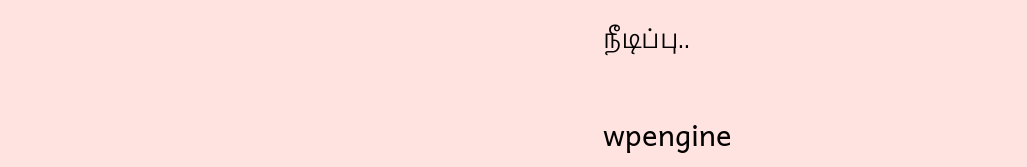நீடிப்பு..

wpengine